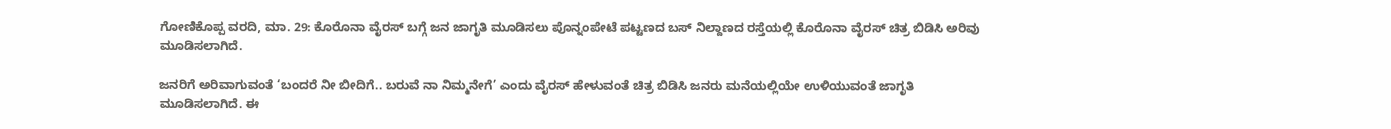ಗೋಣಿಕೊಪ್ಪ ವರದಿ, ಮಾ. 29: ಕೊರೊನಾ ವೈರಸ್ ಬಗ್ಗೆ ಜನ ಜಾಗೃತಿ ಮೂಡಿಸಲು ಪೊನ್ನಂಪೇಟೆ ಪಟ್ಟಣದ ಬಸ್ ನಿಲ್ದಾಣದ ರಸ್ತೆಯಲ್ಲಿ ಕೊರೊನಾ ವೈರಸ್ ಚಿತ್ರ ಬಿಡಿಸಿ ಅರಿವು ಮೂಡಿಸಲಾಗಿದೆ.

ಜನರಿಗೆ ಅರಿವಾಗುವಂತೆ ‘ಬಂದರೆ ನೀ ಬೀದಿಗೆ.. ಬರುವೆ ನಾ ನಿಮ್ಮನೇಗೆ’ ಎಂದು ವೈರಸ್ ಹೇಳುವಂತೆ ಚಿತ್ರ ಬಿಡಿಸಿ ಜನರು ಮನೆಯಲ್ಲಿಯೇ ಉಳಿಯುವಂತೆ ಜಾಗೃತಿ ಮೂಡಿಸಲಾಗಿದೆ. ಈ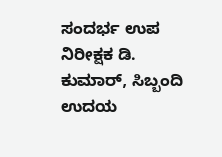ಸಂದರ್ಭ ಉಪ ನಿರೀಕ್ಷಕ ಡಿ. ಕುಮಾರ್, ಸಿಬ್ಬಂದಿ ಉದಯ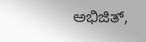ಅಭಿಜಿತ್,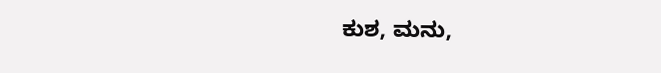ಕುಶ, ಮನು,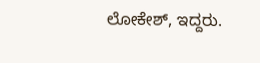ಲೋಕೇಶ್, ಇದ್ದರು.